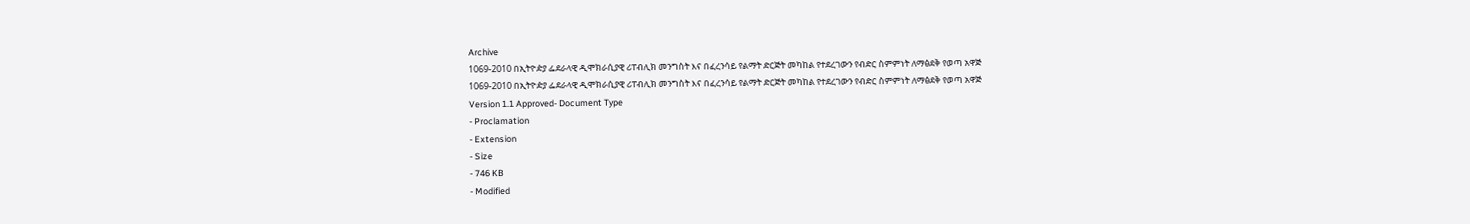Archive
1069-2010 በኢትዮዽያ ፌደራላዊ ዲሞክራሲያዊ ሪፐብሊክ መንግስት እና በፈረንሳይ የልማት ድርጅት መካከል የተደረገውን የብድር ስምምነት ለማፅደቅ የወጣ አዋጅ
1069-2010 በኢትዮዽያ ፌደራላዊ ዲሞክራሲያዊ ሪፐብሊክ መንግስት እና በፈረንሳይ የልማት ድርጅት መካከል የተደረገውን የብድር ስምምነት ለማፅደቅ የወጣ አዋጅ
Version 1.1 Approved- Document Type
- Proclamation
- Extension
- Size
- 746 KB
- Modified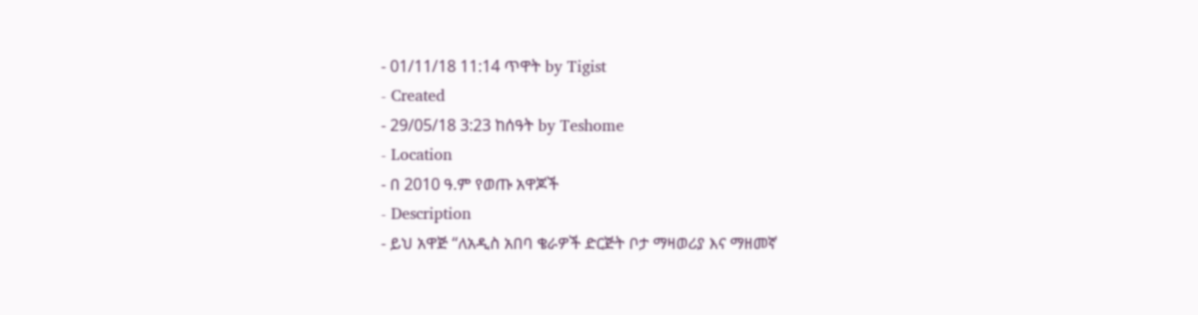- 01/11/18 11:14 ጥዋት by Tigist
- Created
- 29/05/18 3:23 ከሰዓት by Teshome
- Location
- በ 2010 ዓ.ም የወጡ አዋጆች
- Description
- ይህ አዋጅ “ለአዲስ አበባ ቄራዎች ድርጅት ቦታ ማዛወሪያ እና ማዘመኛ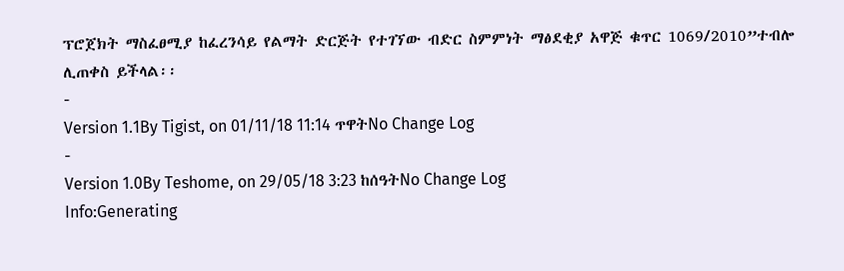ፕሮጀክት ማስፈፀሚያ ከፈረንሳይ የልማት ድርጅት የተገኘው ብድር ስምምነት ማፅደቂያ አዋጅ ቁጥር 1069/2010”ተብሎ ሊጠቀስ ይችላል፡፡
-
Version 1.1By Tigist, on 01/11/18 11:14 ጥዋትNo Change Log
-
Version 1.0By Teshome, on 29/05/18 3:23 ከሰዓትNo Change Log
Info:Generating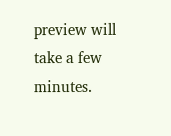preview will take a few minutes.